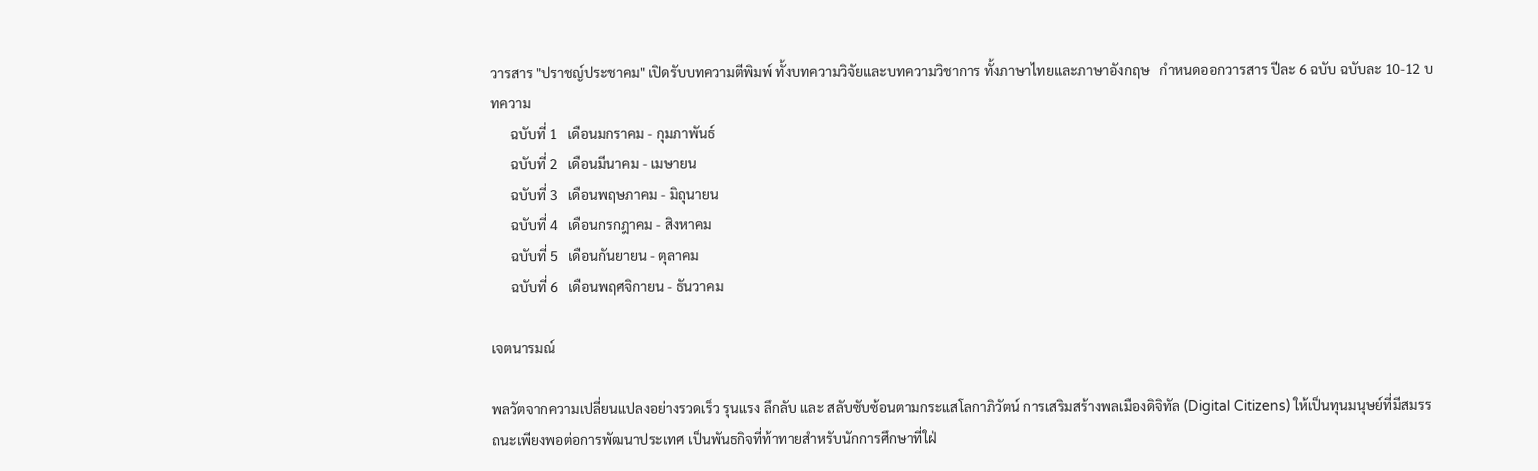วารสาร "ปราชญ์ประชาคม" เปิดรับบทความตีพิมพ์ ทั้งบทความวิจัยและบทความวิชาการ ทั้งภาษาไทยและภาษาอังกฤษ   กำหนดออกวารสาร ปีละ 6 ฉบับ ฉบับละ 10-12 บทความ
      ฉบับที่ 1   เดือนมกราคม - กุมภาพันธ์
      ฉบับที่ 2   เดือนมีนาคม - เมษายน
      ฉบับที่ 3   เดือนพฤษภาคม - มิถุนายน
      ฉบับที่ 4   เดือนกรกฎาคม - สิงหาคม
      ฉบับที่ 5   เดือนกันยายน - ตุลาคม
      ฉบับที่ 6   เดือนพฤศจิกายน - ธันวาคม

เจตนารมณ์

พลวัตจากความเปลี่ยนแปลงอย่างรวดเร็ว รุนแรง ลึกลับ และ สลับซับซ้อนตามกระแสโลกาภิวัตน์ การเสริมสร้างพลเมืองดิจิทัล (Digital Citizens) ให้เป็นทุนมนุษย์ที่มีสมรรถนะเพียงพอต่อการพัฒนาประเทศ เป็นพันธกิจที่ท้าทายสำหรับนักการศึกษาที่ใฝ่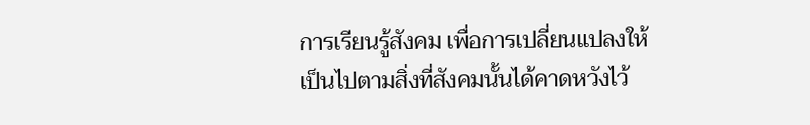การเรียนรู้สังคม เพื่อการเปลี่ยนแปลงให้เป็นไปตามสิ่งที่สังคมนั้นได้คาดหวังไว้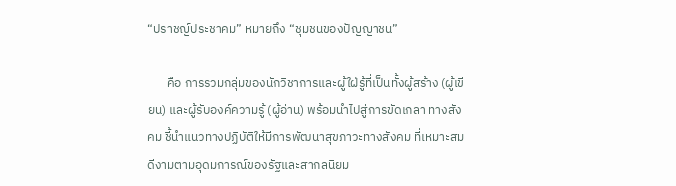“ปราชญ์ประชาคม” หมายถึง “ชุมชนของปัญญาชน”

       คือ การรวมกลุ่มของนักวิชาการและผู้ใฝ่รู้ที่เป็นทั้งผู้สร้าง (ผู้เขียน) และผู้รับองค์ความรู้ (ผู้อ่าน) พร้อมนำไปสู่การขัดเกลา ทางสังคม ชี้นำแนวทางปฏิบัติให้มีการพัฒนาสุขภาวะทางสังคม ที่เหมาะสมดีงามตามอุดมการณ์ของรัฐและสากลนิยม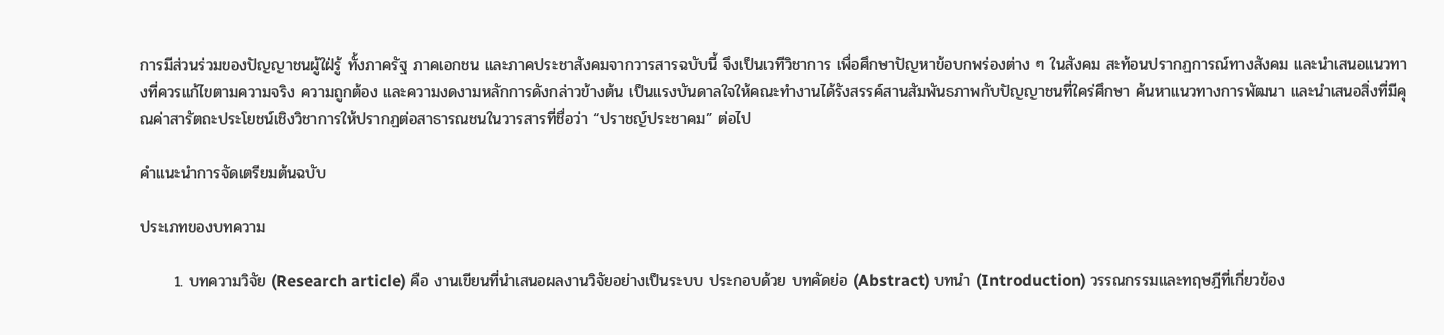การมีส่วนร่วมของปัญญาชนผู้ใฝ่รู้ ทั้งภาครัฐ ภาคเอกชน และภาคประชาสังคมจากวารสารฉบับนี้ จึงเป็นเวทีวิชาการ เพื่อศึกษาปัญหาข้อบกพร่องต่าง ๆ ในสังคม สะท้อนปรากฏการณ์ทางสังคม และนำเสนอแนวทางที่ควรแก้ไขตามความจริง ความถูกต้อง และความงดงามหลักการดังกล่าวข้างต้น เป็นแรงบันดาลใจให้คณะทำงานได้รังสรรค์สานสัมพันธภาพกับปัญญาชนที่ใคร่ศึกษา ค้นหาแนวทางการพัฒนา และนำเสนอสิ่งที่มีคุณค่าสารัตถะประโยชน์เชิงวิชาการให้ปรากฏต่อสาธารณชนในวารสารที่ชื่อว่า “ปราชญ์ประชาคม” ต่อไป

คำแนะนำการจัดเตรียมต้นฉบับ

ประเภทของบทความ

      1. บทความวิจัย (Research article) คือ งานเขียนที่นำเสนอผลงานวิจัยอย่างเป็นระบบ ประกอบด้วย บทคัดย่อ (Abstract) บทนำ (Introduction) วรรณกรรมและทฤษฎีที่เกี่ยวข้อง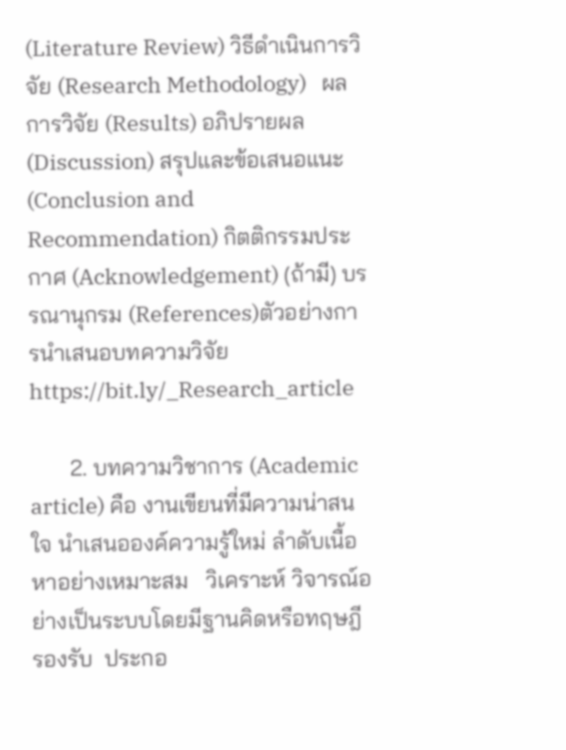(Literature Review) วิธีดำเนินการวิจัย (Research Methodology)   ผลการวิจัย (Results) อภิปรายผล (Discussion) สรุปและข้อเสนอแนะ (Conclusion and Recommendation) กิตติกรรมประกาศ (Acknowledgement) (ถ้ามี) บรรณานุกรม (References)ตัวอย่างการนำเสนอบทความวิจัย https://bit.ly/_Research_article

       2. บทความวิชาการ (Academic article) คือ งานเขียนที่มีความน่าสนใจ นำเสนอองค์ความรู้ใหม่ ลำดับเนื้อหาอย่างเหมาะสม   วิเคราะห์ วิจารณ์อย่างเป็นระบบโดยมีฐานคิดหรือทฤษฎีรองรับ  ประกอ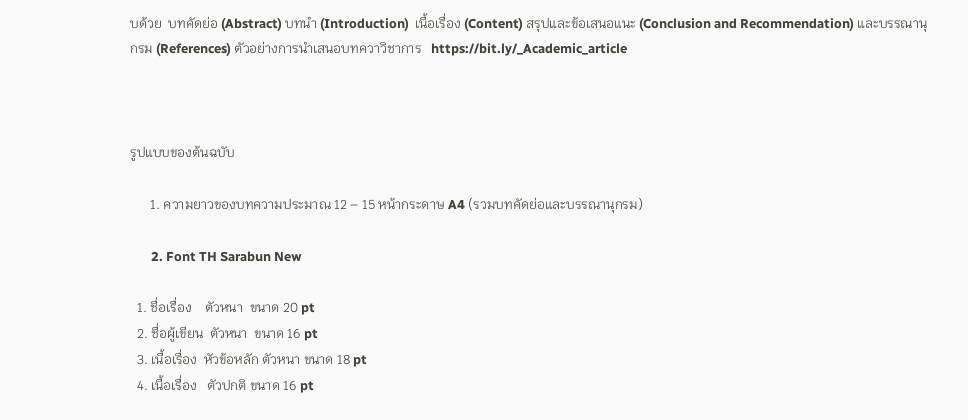บด้วย  บทคัดย่อ (Abstract) บทนำ (Introduction)  เนื้อเรื่อง (Content) สรุปและข้อเสนอแนะ (Conclusion and Recommendation) และบรรณานุกรม (References) ตัวอย่างการนำเสนอบทควาวิชาการ   https://bit.ly/_Academic_article



รูปแบบของต้นฉบับ

      1. ความยาวของบทความประมาณ 12 – 15 หน้ากระดาษ A4 (รวมบทคัดย่อและบรรณานุกรม)

       2. Font TH Sarabun New

  1. ชื่อเรื่อง    ตัวหนา  ขนาด 20 pt
  2. ชื่อผู้เขียน  ตัวหนา  ขนาด 16 pt
  3. เนื้อเรื่อง  หัวข้อหลัก ตัวหนา ขนาด 18 pt
  4. เนื้อเรื่อง   ตัวปกติ ขนาด 16 pt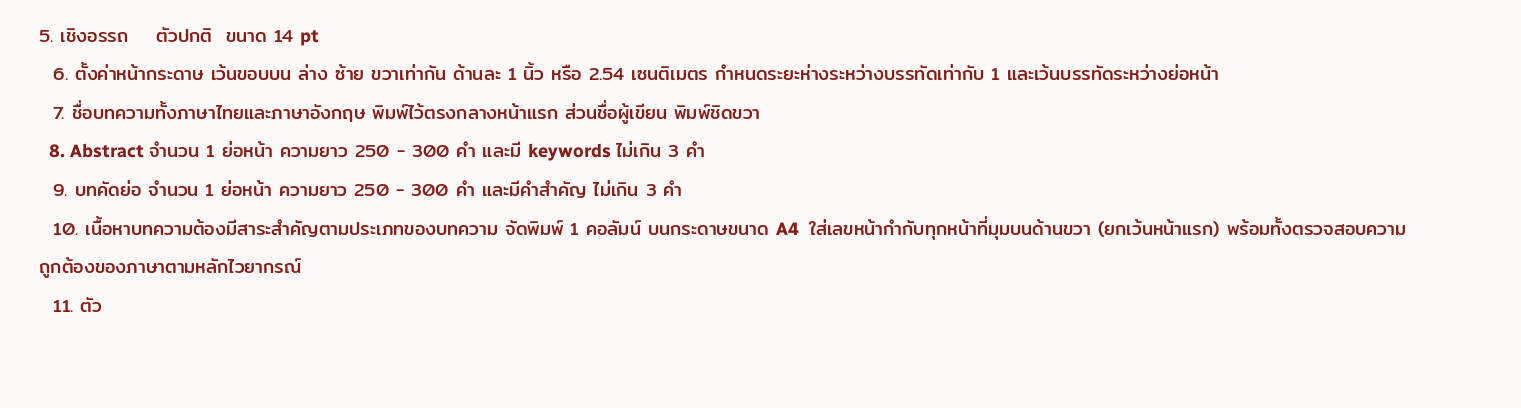5. เชิงอรรถ    ตัวปกติ  ขนาด 14 pt
  6. ตั้งค่าหน้ากระดาษ เว้นขอบบน ล่าง ซ้าย ขวาเท่ากัน ด้านละ 1 นิ้ว หรือ 2.54 เซนติเมตร กำหนดระยะห่างระหว่างบรรทัดเท่ากับ 1 และเว้นบรรทัดระหว่างย่อหน้า
  7. ชื่อบทความทั้งภาษาไทยและภาษาอังกฤษ พิมพ์ไว้ตรงกลางหน้าแรก ส่วนชื่อผู้เขียน พิมพ์ชิดขวา
  8. Abstract จำนวน 1 ย่อหน้า ความยาว 250 - 300 คำ และมี keywords ไม่เกิน 3 คำ
  9. บทคัดย่อ จำนวน 1 ย่อหน้า ความยาว 250 - 300 คำ และมีคำสำคัญ ไม่เกิน 3 คำ
  10. เนื้อหาบทความต้องมีสาระสำคัญตามประเภทของบทความ จัดพิมพ์ 1 คอลัมน์ บนกระดาษขนาด A4  ใส่เลขหน้ากำกับทุกหน้าที่มุมบนด้านขวา (ยกเว้นหน้าแรก) พร้อมทั้งตรวจสอบความถูกต้องของภาษาตามหลักไวยากรณ์
  11. ตัว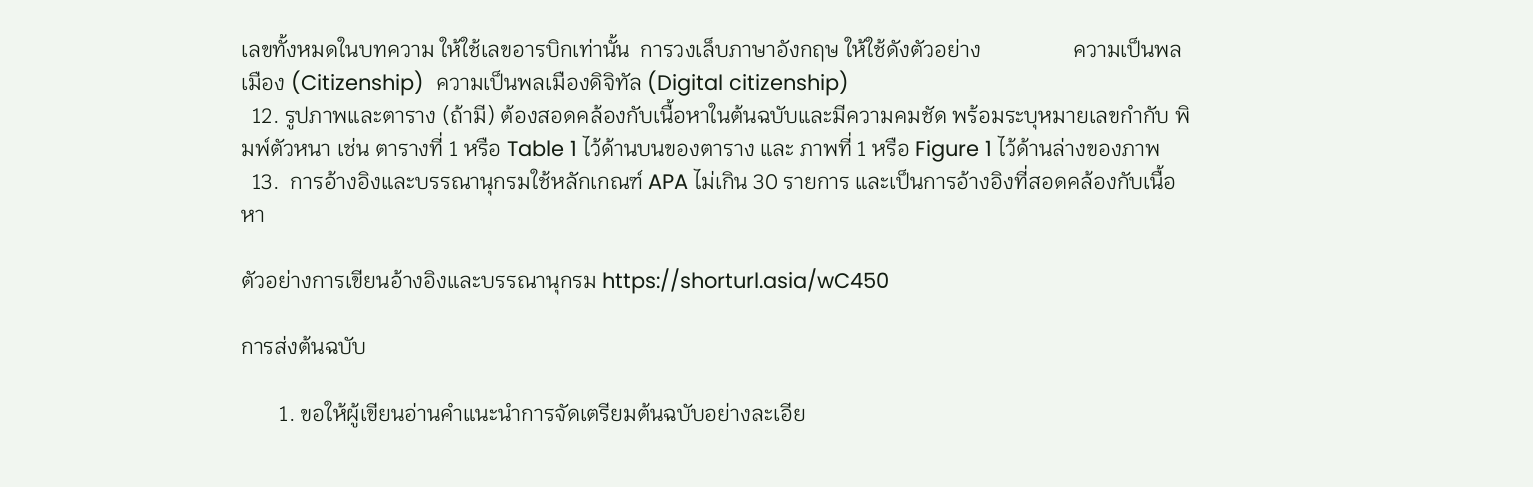เลขทั้งหมดในบทความ ให้ใช้เลขอารบิกเท่านั้น  การวงเล็บภาษาอังกฤษ ให้ใช้ดังตัวอย่าง                 ความเป็นพลเมือง (Citizenship)  ความเป็นพลเมืองดิจิทัล (Digital citizenship)
  12. รูปภาพและตาราง (ถ้ามี) ต้องสอดคล้องกับเนื้อหาในต้นฉบับและมีความคมชัด พร้อมระบุหมายเลขกำกับ พิมพ์ตัวหนา เช่น ตารางที่ 1 หรือ Table 1 ไว้ด้านบนของตาราง และ ภาพที่ 1 หรือ Figure 1 ไว้ด้านล่างของภาพ
  13.  การอ้างอิงและบรรณานุกรมใช้หลักเกณฑ์ APA ไม่เกิน 30 รายการ และเป็นการอ้างอิงที่สอดคล้องกับเนื้อหา

ตัวอย่างการเขียนอ้างอิงและบรรณานุกรม https://shorturl.asia/wC450

การส่งต้นฉบับ

       1. ขอให้ผู้เขียนอ่านคำแนะนำการจัดเตรียมต้นฉบับอย่างละเอีย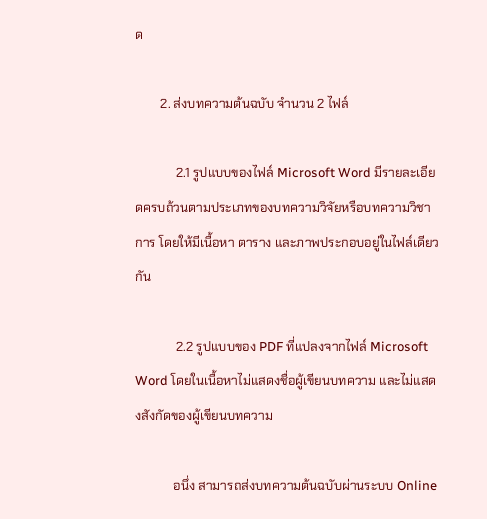ด

        2. ส่งบทความต้นฉบับ จำนวน 2 ไฟล์

             2.1 รูปแบบของไฟล์ Microsoft Word มีรายละเอียดครบถ้วนตามประเภทของบทความวิจัยหรือบทความวิชาการ โดยให้มีเนื้อหา ตาราง และภาพประกอบอยู่ในไฟล์เดียวกัน

             2.2 รูปแบบของ PDF ที่แปลงจากไฟล์ Microsoft Word โดยในเนื้อหาไม่แสดงชื่อผู้เขียนบทความ และไม่แสดงสังกัดของผู้เขียนบทความ

            อนึ่ง สามารถส่งบทความต้นฉบับผ่านระบบ Online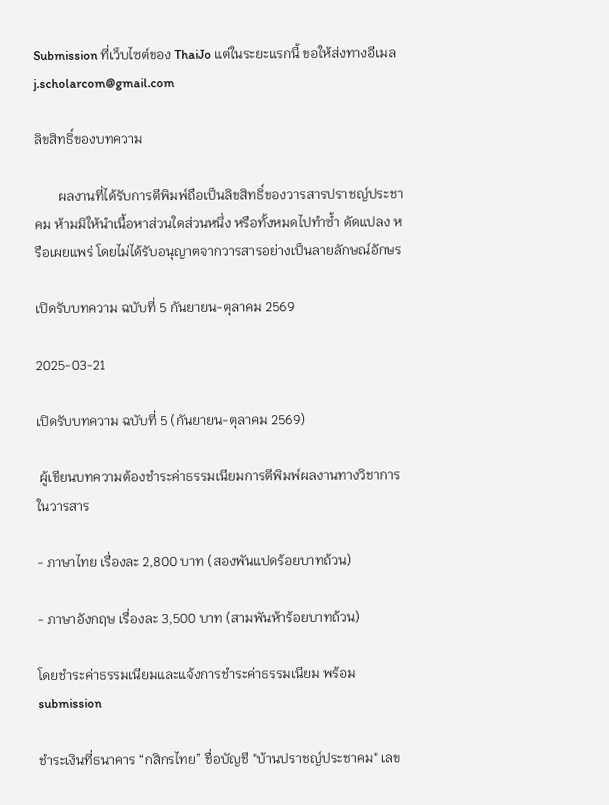Submission ที่เว็บไซต์ของ ThaiJo แต่ในระยะแรกนี้ ขอให้ส่งทางอีเมล j.scholarcom@gmail.com

ลิขสิทธิ์ของบทความ

       ผลงานที่ได้รับการตีพิมพ์ถือเป็นลิขสิทธิ์ของวารสารปราชญ์ประชาคม ห้ามมิให้นำเนื้อหาส่วนใดส่วนหนึ่ง หรือทั้งหมดไปทำซ้ำ ดัดแปลง หรือเผยแพร่ โดยไม่ได้รับอนุญาตจากวารสารอย่างเป็นลายลักษณ์อักษร

เปิดรับบทความ ฉบับที่ 5 กันยายน-ตุลาคม 2569

2025-03-21

เปิดรับบทความ ฉบับที่ 5 (กันยายน-ตุลาคม 2569)

 ผู้เขียนบทความต้องชำระค่าธรรมเนียมการตีพิมพ์ผลงานทางวิชาการในวารสาร

- ภาษาไทย เรื่องละ 2,800 บาท (สองพันแปดร้อยบาทถ้วน)

- ภาษาอังกฤษ เรื่องละ 3,500 บาท (สามพันห้าร้อยบาทถ้วน)

โดยชำระค่าธรรมเนียมและแจ้งการชำระค่าธรรมเนียม พร้อม submission

ชำระเงินที่ธนาคาร “กสิกรไทย” ชื่อบัญชี "บ้านปราชญ์ประชาคม" เลข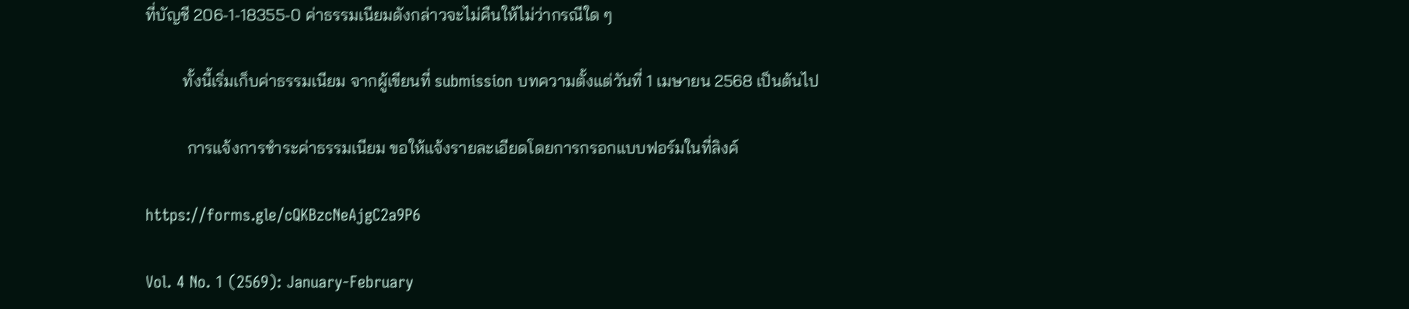ที่บัญชี 206-1-18355-0 ค่าธรรมเนียมดังกล่าวจะไม่คืนให้ไม่ว่ากรณีใด ๆ

         ทั้งนี้เริ่มเก็บค่าธรรมเนียม จากผู้เขียนที่ submission บทความตั้งแต่วันที่ 1 เมษายน 2568 เป็นต้นไป

          การแจ้งการชำระค่าธรรมเนียม ขอให้แจ้งรายละเอียดโดยการกรอกแบบฟอร์มในที่ลิงค์

https://forms.gle/cQKBzcNeAjgC2a9P6

Vol. 4 No. 1 (2569): January-February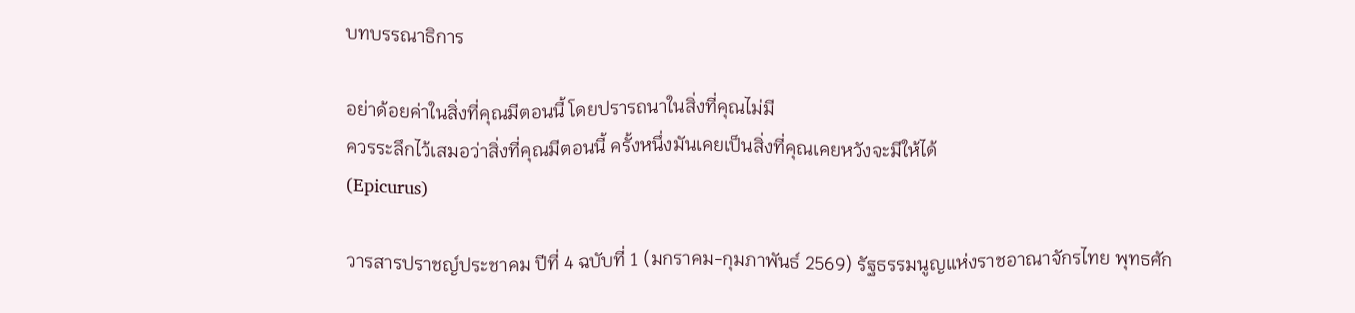บทบรรณาธิการ

อย่าด้อยค่าในสิ่งที่คุณมีตอนนี้ โดยปรารถนาในสิ่งที่คุณไม่มี
ควรระลึกไว้เสมอว่าสิ่งที่คุณมีตอนนี้ ครั้งหนึ่งมันเคยเป็นสิ่งที่คุณเคยหวังจะมีให้ได้
(Epicurus)

วารสารปราชญ์ประชาคม ปีที่ 4 ฉบับที่ 1 (มกราคม-กุมภาพันธ์ 2569) รัฐธรรมนูญแห่งราชอาณาจักรไทย พุทธศัก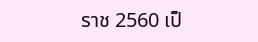ราช 2560 เป็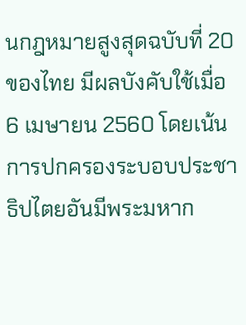นกฎหมายสูงสุดฉบับที่ 20 ของไทย มีผลบังคับใช้เมื่อ 6 เมษายน 2560 โดยเน้นการปกครองระบอบประชาธิปไตยอันมีพระมหาก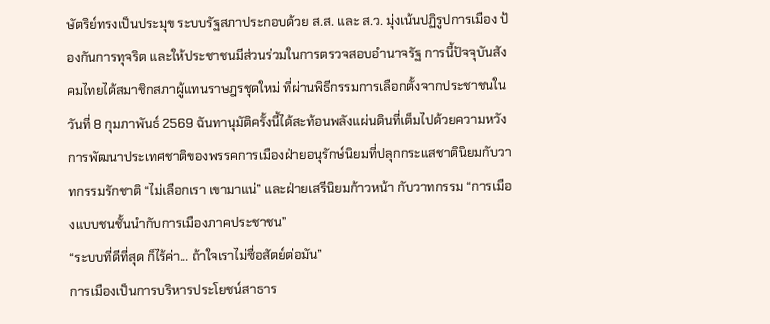ษัตริย์ทรงเป็นประมุข ระบบรัฐสภาประกอบด้วย ส.ส. และ ส.ว. มุ่งเน้นปฏิรูปการเมือง ป้องกันการทุจริต และให้ประชาชนมีส่วนร่วมในการตรวจสอบอำนาจรัฐ การนี้ปัจจุบันสังคมไทยได้สมาชิกสภาผู้แทนราษฎรชุดใหม่ ที่ผ่านพิธีกรรมการเลือกตั้งจากประชาชนในวันที่ 8 กุมภาพันธ์ 2569 ฉันทานุมัติครั้งนี้ได้สะท้อนพลังแผ่นดินที่เต็มไปด้วยความหวังการพัฒนาประเทศชาติของพรรคการเมืองฝ่ายอนุรักษ์นิยมที่ปลุกกระแสชาตินิยมกับวาทกรรมรักชาติ “ไม่เลือกเรา เขามาแน่” และฝ่ายเสรีนิยมก้าวหน้า กับวาทกรรม “การเมืองแบบชนชั้นนำกับการเมืองภาคประชาชน”
“ระบบที่ดีที่สุด ก็ไร้ค่า... ถ้าใจเราไม่ซื่อสัตย์ต่อมัน”
การเมืองเป็นการบริหารประโยชน์สาธาร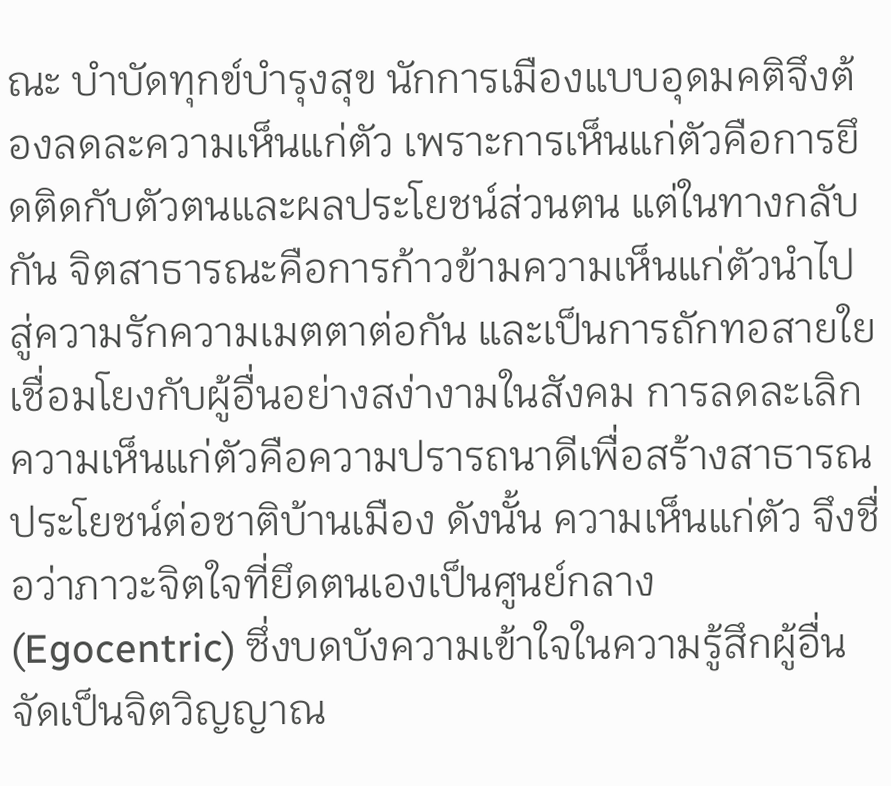ณะ บำบัดทุกข์บำรุงสุข นักการเมืองแบบอุดมคติจึงต้องลดละความเห็นแก่ตัว เพราะการเห็นแก่ตัวคือการยึดติดกับตัวตนและผลประโยชน์ส่วนตน แต่ในทางกลับกัน จิตสาธารณะคือการก้าวข้ามความเห็นแก่ตัวนำไปสู่ความรักความเมตตาต่อกัน และเป็นการถักทอสายใยเชื่อมโยงกับผู้อื่นอย่างสง่างามในสังคม การลดละเลิกความเห็นแก่ตัวคือความปรารถนาดีเพื่อสร้างสาธารณประโยชน์ต่อชาติบ้านเมือง ดังนั้น ความเห็นแก่ตัว จึงชื่อว่าภาวะจิตใจที่ยึดตนเองเป็นศูนย์กลาง (Egocentric) ซึ่งบดบังความเข้าใจในความรู้สึกผู้อื่น จัดเป็นจิตวิญญาณ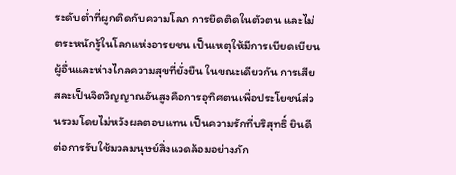ระดับต่ำที่ผูกติดกับความโลภ การยึดติดในตัวตน และไม่ตระหนักรู้ในโลกแห่งอารยชน เป็นเหตุให้มีการเบียดเบียนผู้อื่นและห่างไกลความสุขที่ยั่งยืน ในขณะเดียวกัน การเสียสละเป็นจิตวิญญาณอันสูงคือการอุทิศตนเพื่อประโยชน์ส่วนรวมโดยไม่หวังผลตอบแทน เป็นความรักที่บริสุทธิ์ ยินดีต่อการรับใช้มวลมนุษย์สิ่งแวดล้อมอย่างภัก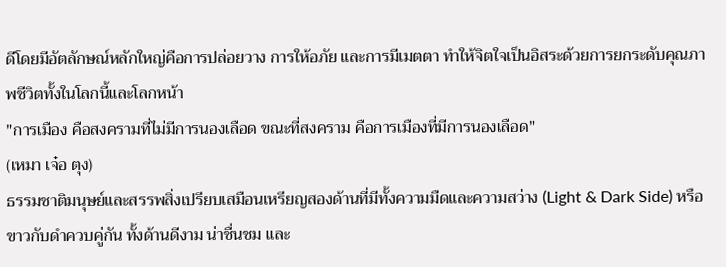ดีโดยมีอัตลักษณ์หลักใหญ่คือการปล่อยวาง การให้อภัย และการมีเมตตา ทำให้จิตใจเป็นอิสระด้วยการยกระดับคุณภาพชีวิตทั้งในโลกนี้และโลกหน้า
"การเมือง คือสงครามที่ไม่มีการนองเลือด ขณะที่สงคราม คือการเมืองที่มีการนองเลือด"
(เหมา เจ๋อ ตุง)
ธรรมชาติมนุษย์และสรรพสิ่งเปรียบเสมือนเหรียญสองด้านที่มีทั้งความมืดและความสว่าง (Light & Dark Side) หรือขาวกับดำควบคู่กัน ทั้งด้านดีงาม น่าชื่นชม และ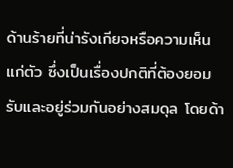ด้านร้ายที่น่ารังเกียจหรือความเห็นแก่ตัว ซึ่งเป็นเรื่องปกติที่ต้องยอมรับและอยู่ร่วมกันอย่างสมดุล โดยด้า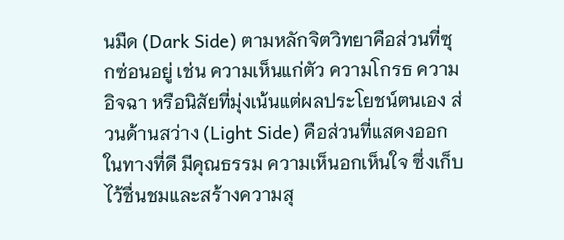นมืด (Dark Side) ตามหลักจิตวิทยาคือส่วนที่ซุกซ่อนอยู่ เช่น ความเห็นแก่ตัว ความโกรธ ความอิจฉา หรือนิสัยที่มุ่งเน้นแต่ผลประโยชน์ตนเอง ส่วนด้านสว่าง (Light Side) คือส่วนที่แสดงออกในทางที่ดี มีคุณธรรม ความเห็นอกเห็นใจ ซึ่งเก็บไว้ชื่นชมและสร้างความสุ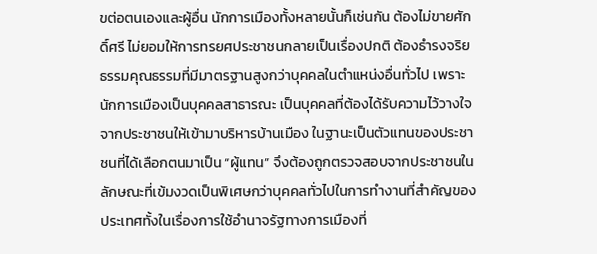ขต่อตนเองและผู้อื่น นักการเมืองทั้งหลายนั้นก็เช่นกัน ต้องไม่ขายศักดิ์ศรี ไม่ยอมให้การทรยศประชาชนกลายเป็นเรื่องปกติ ต้องธำรงจริยธรรมคุณธรรมที่มีมาตรฐานสูงกว่าบุคคลในตำแหน่งอื่นทั่วไป เพราะนักการเมืองเป็นบุคคลสาธารณะ เป็นบุคคลที่ต้องได้รับความไว้วางใจจากประชาชนให้เข้ามาบริหารบ้านเมือง ในฐานะเป็นตัวแทนของประชาชนที่ได้เลือกตนมาเป็น “ผู้แทน” จึงต้องถูกตรวจสอบจากประชาชนในลักษณะที่เข้มงวดเป็นพิเศษกว่าบุคคลทั่วไปในการทำงานที่สำคัญของประเทศทั้งในเรื่องการใช้อำนาจรัฐทางการเมืองที่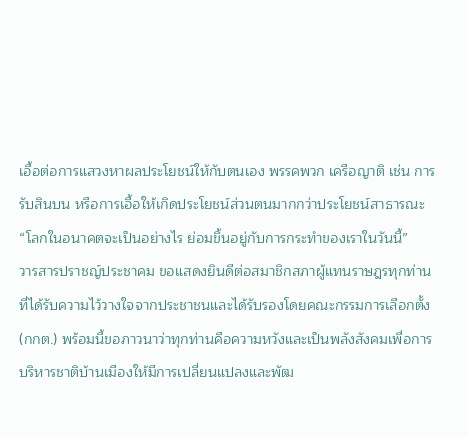เอื้อต่อการแสวงหาผลประโยชน์ให้กับตนเอง พรรคพวก เครือญาติ เช่น การรับสินบน หรือการเอื้อให้เกิดประโยชน์ส่วนตนมากกว่าประโยชน์สาธารณะ
“โลกในอนาคตจะเป็นอย่างไร ย่อมขึ้นอยู่กับการกระทำของเราในวันนี้”
วารสารปราชญ์ประชาคม ขอแสดงยินดีต่อสมาชิกสภาผู้แทนราษฎรทุกท่านที่ได้รับความไว้วางใจจากประชาชนและได้รับรองโดยคณะกรรมการเลือกตั้ง (กกต.) พร้อมนี้ขอภาวนาว่าทุกท่านคือความหวังและเป็นพลังสังคมเพื่อการบริหารชาติบ้านเมืองให้มีการเปลี่ยนแปลงและพัฒ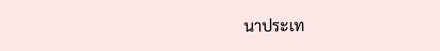นาประเท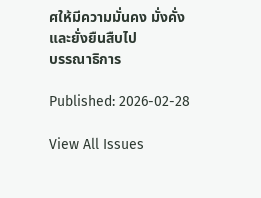ศให้มีความมั่นคง มั่งคั่ง และยั่งยืนสืบไป
บรรณาธิการ

Published: 2026-02-28

View All Issues